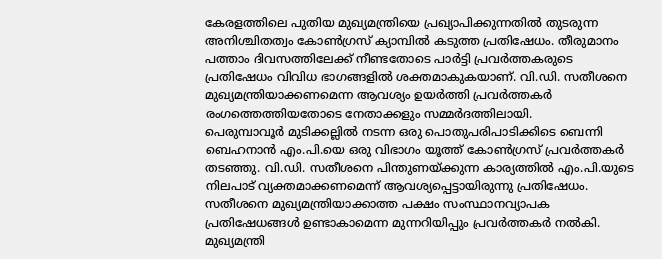കേരളത്തിലെ പുതിയ മുഖ്യമന്ത്രിയെ പ്രഖ്യാപിക്കുന്നതിൽ തുടരുന്ന അനിശ്ചിതത്വം കോൺഗ്രസ് ക്യാമ്പിൽ കടുത്ത പ്രതിഷേധം. തീരുമാനം പത്താം ദിവസത്തിലേക്ക് നീണ്ടതോടെ പാർട്ടി പ്രവർത്തകരുടെ പ്രതിഷേധം വിവിധ ഭാഗങ്ങളിൽ ശക്തമാകുകയാണ്. വി.ഡി. സതീശനെ മുഖ്യമന്ത്രിയാക്കണമെന്ന ആവശ്യം ഉയർത്തി പ്രവർത്തകർ രംഗത്തെത്തിയതോടെ നേതാക്കളും സമ്മർദത്തിലായി.
പെരുമ്പാവൂർ മുടിക്കല്ലിൽ നടന്ന ഒരു പൊതുപരിപാടിക്കിടെ ബെന്നി ബെഹനാൻ എം.പി.യെ ഒരു വിഭാഗം യൂത്ത് കോൺഗ്രസ് പ്രവർത്തകർ തടഞ്ഞു. വി.ഡി. സതീശനെ പിന്തുണയ്ക്കുന്ന കാര്യത്തിൽ എം.പി.യുടെ നിലപാട് വ്യക്തമാക്കണമെന്ന് ആവശ്യപ്പെട്ടായിരുന്നു പ്രതിഷേധം. സതീശനെ മുഖ്യമന്ത്രിയാക്കാത്ത പക്ഷം സംസ്ഥാനവ്യാപക പ്രതിഷേധങ്ങൾ ഉണ്ടാകാമെന്ന മുന്നറിയിപ്പും പ്രവർത്തകർ നൽകി.
മുഖ്യമന്ത്രി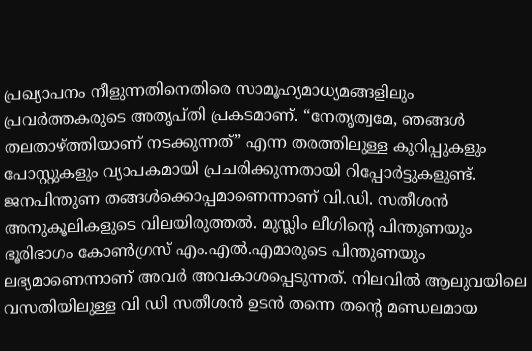പ്രഖ്യാപനം നീളുന്നതിനെതിരെ സാമൂഹ്യമാധ്യമങ്ങളിലും പ്രവർത്തകരുടെ അതൃപ്തി പ്രകടമാണ്. “നേതൃത്വമേ, ഞങ്ങൾ തലതാഴ്ത്തിയാണ് നടക്കുന്നത്” എന്ന തരത്തിലുള്ള കുറിപ്പുകളും പോസ്റ്റുകളും വ്യാപകമായി പ്രചരിക്കുന്നതായി റിപ്പോർട്ടുകളുണ്ട്.
ജനപിന്തുണ തങ്ങൾക്കൊപ്പമാണെന്നാണ് വി.ഡി. സതീശൻ അനുകൂലികളുടെ വിലയിരുത്തൽ. മുസ്ലിം ലീഗിന്റെ പിന്തുണയും ഭൂരിഭാഗം കോൺഗ്രസ് എം.എൽ.എമാരുടെ പിന്തുണയും ലഭ്യമാണെന്നാണ് അവർ അവകാശപ്പെടുന്നത്. നിലവിൽ ആലുവയിലെ വസതിയിലുള്ള വി ഡി സതീശൻ ഉടൻ തന്നെ തന്റെ മണ്ഡലമായ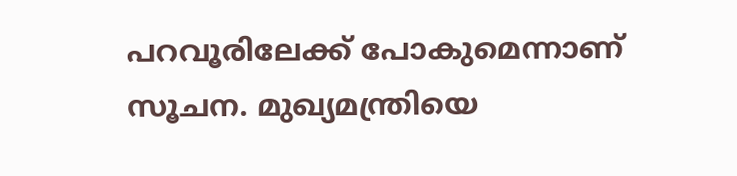പറവൂരിലേക്ക് പോകുമെന്നാണ് സൂചന. മുഖ്യമന്ത്രിയെ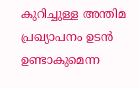കുറിച്ചുള്ള അന്തിമ പ്രഖ്യാപനം ഉടൻ ഉണ്ടാകുമെന്ന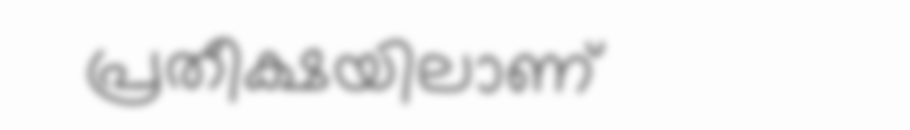പ്രതീക്ഷയിലാണ്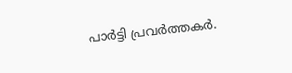പാർട്ടി പ്രവർത്തകർ.